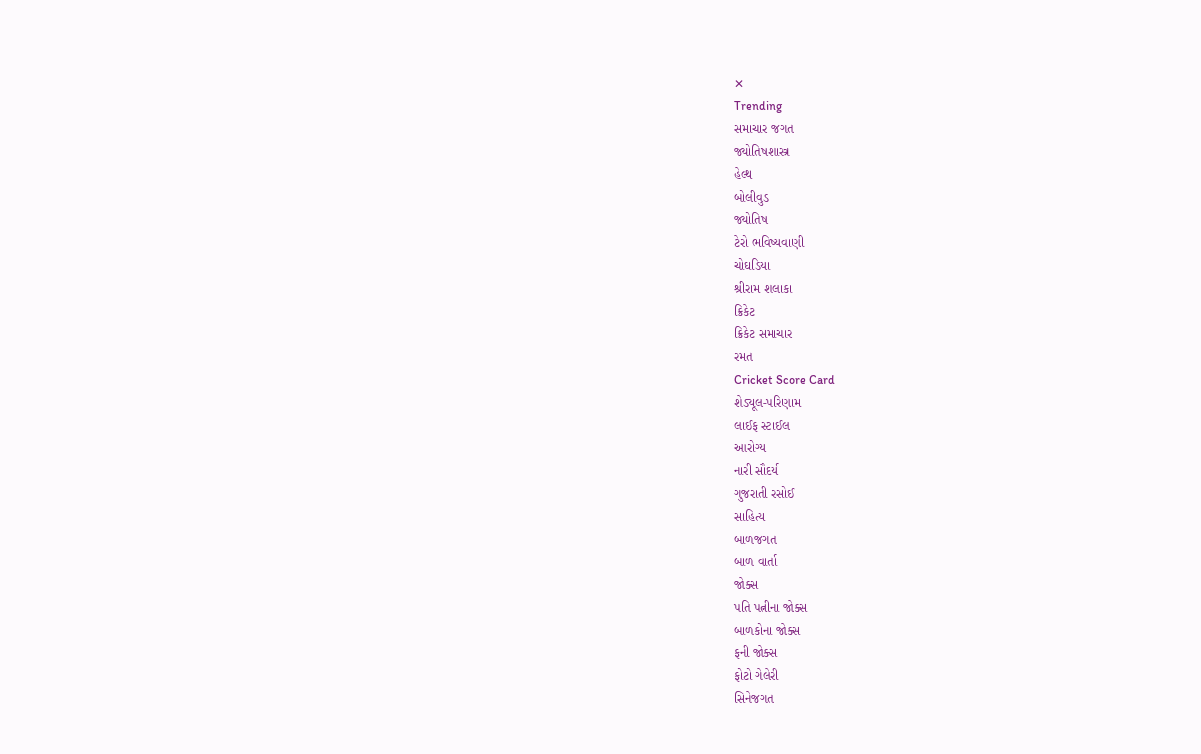✕
Trending
સમાચાર જગત
જ્યોતિષશાસ્ત્ર
હેલ્થ
બોલીવુડ
જ્યોતિષ
ટેરો ભવિષ્યવાણી
ચોઘડિયા
શ્રીરામ શલાકા
ક્રિકેટ
ક્રિકેટ સમાચાર
રમત
Cricket Score Card
શેડ્યૂલ-પરિણામ
લાઈફ સ્ટાઈલ
આરોગ્ય
નારી સૌદર્ય
ગુજરાતી રસોઈ
સાહિત્ય
બાળજગત
બાળ વાર્તા
જોક્સ
પતિ પત્નીના જોક્સ
બાળકોના જોક્સ
ફની જોક્સ
ફોટો ગેલેરી
સિનેજગત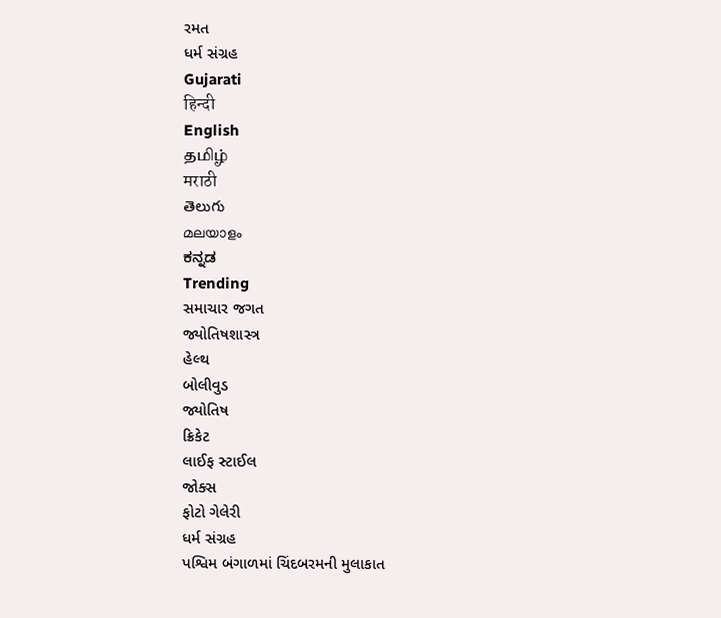રમત
ધર્મ સંગ્રહ
Gujarati
हिन्दी
English
தமிழ்
मराठी
తెలుగు
മലയാളം
ಕನ್ನಡ
Trending
સમાચાર જગત
જ્યોતિષશાસ્ત્ર
હેલ્થ
બોલીવુડ
જ્યોતિષ
ક્રિકેટ
લાઈફ સ્ટાઈલ
જોક્સ
ફોટો ગેલેરી
ધર્મ સંગ્રહ
પશ્વિમ બંગાળમાં ચિંદબરમની મુલાકાત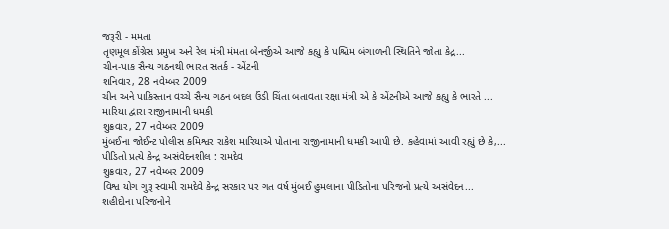જરૂરી - મમતા
તૃણમૂલ કોંગ્રેસ પ્રમુખ અને રેલ મંત્રી મંમતા બેનર્જીએ આજે કહ્યુ કે પશ્ચિમ બંગાળની સ્થિતિને જોતા કેદ્ર...
ચીન-પાક સૈન્ય ગઠનથી ભારત સતર્ક - એંટની
શનિવાર, 28 નવેમ્બર 2009
ચીન અને પાકિસ્તાન વચ્ચે સૈન્ય ગઠન બદલ ઉંડી ચિંતા બતાવતા રક્ષા મંત્રી એ કે એંટનીએ આજે કહ્યુ કે ભારતે ...
મારિયા દ્વારા રાજીનામાની ધમકી
શુક્રવાર, 27 નવેમ્બર 2009
મુંબઈના જોઈન્ટ પોલીસ કમિશ્વર રાકેશ મારિયાએ પોતાના રાજીનામાની ધમકી આપી છે. કહેવામાં આવી રહ્યું છે કે,...
પીડિતો પ્રત્યે કેન્દ્ર અસંવેદનશીલ : રામદેવ
શુક્રવાર, 27 નવેમ્બર 2009
વિશ્વ યોગ ગુરૂ સ્વામી રામદેવે કેન્દ્ર સરકાર પર ગત વર્ષ મુંબઈ હુમલાના પીડિતોના પરિજનો પ્રત્યે અસંવેદન...
શહીદોના પરિજનોને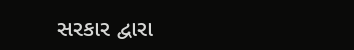સરકાર દ્વારા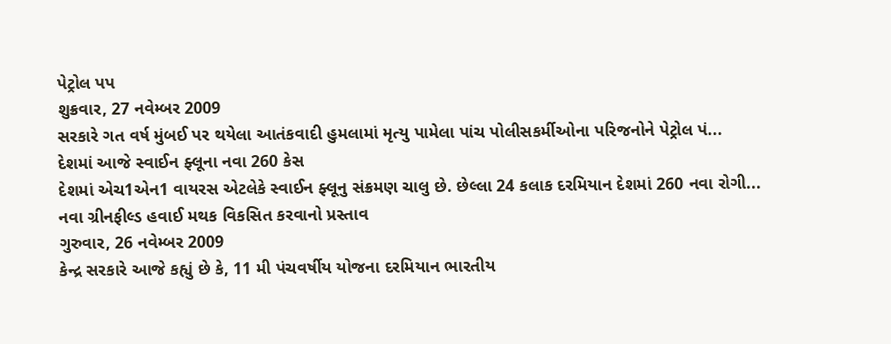પેટ્રોલ પપ
શુક્રવાર, 27 નવેમ્બર 2009
સરકારે ગત વર્ષ મુંબઈ પર થયેલા આતંકવાદી હુમલામાં મૃત્યુ પામેલા પાંચ પોલીસકર્મીઓના પરિજનોને પેટ્રોલ પં...
દેશમાં આજે સ્વાઈન ફ્લૂના નવા 260 કેસ
દેશમાં એચ1એન1 વાયરસ એટલેકે સ્વાઈન ફ્લૂનુ સંક્રમણ ચાલુ છે. છેલ્લા 24 કલાક દરમિયાન દેશમાં 260 નવા રોગી...
નવા ગ્રીનફીલ્ડ હવાઈ મથક વિકસિત કરવાનો પ્રસ્તાવ
ગુરુવાર, 26 નવેમ્બર 2009
કેન્દ્ર સરકારે આજે કહ્યું છે કે, 11 મી પંચવર્ષીય યોજના દરમિયાન ભારતીય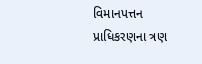વિમાનપત્તન પ્રાધિકરણના ત્રણ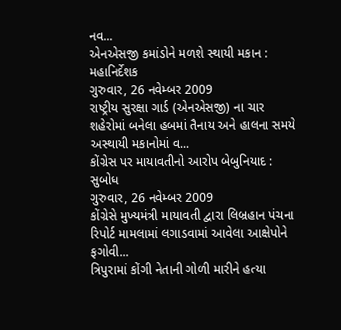નવ...
એનએસજી કમાંડોને મળશે સ્થાયી મકાન : મહાનિર્દેશક
ગુરુવાર, 26 નવેમ્બર 2009
રાષ્ટ્રીય સુરક્ષા ગાર્ડ (એનએસજી) ના ચાર શહેરોમાં બનેલા હબમાં તૈનાય અને હાલના સમયે અસ્થાયી મકાનોમાં વ...
કોંગ્રેસ પર માયાવતીનો આરોપ બેબુનિયાદ : સુબોધ
ગુરુવાર, 26 નવેમ્બર 2009
કોંગ્રેસે મુખ્યમંત્રી માયાવતી દ્વારા લિબ્રહાન પંચના રિપોર્ટ મામલામાં લગાડવામાં આવેલા આક્ષેપોને ફગોવી...
ત્રિપુરામાં કોંગી નેતાની ગોળી મારીને હત્યા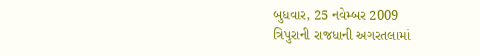બુધવાર, 25 નવેમ્બર 2009
ત્રિપુરાની રાજધાની અગરતલામાં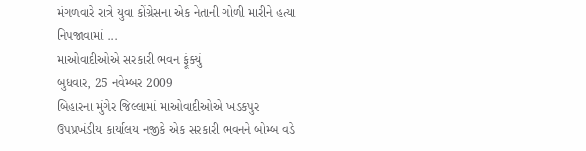મંગળવારે રાત્રે યુવા કોંગ્રેસના એક નેતાની ગોળી મારીને હત્યા નિપજાવામાં ...
માઓવાદીઓએ સરકારી ભવન ફૂંક્યું
બુધવાર, 25 નવેમ્બર 2009
બિહારના મુંગેર જિલ્લામાં માઓવાદીઓએ ખડકપુર ઉપપ્રખંડીય કાર્યાલય નજીકે એક સરકારી ભવનને બોમ્બ વડે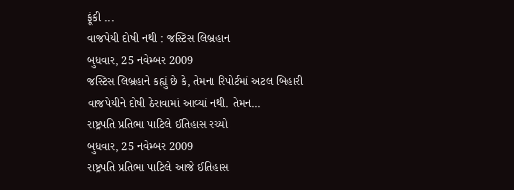ફૂંકી ...
વાજપેયી દોષી નથી : જસ્ટિસ લિબ્રહાન
બુધવાર, 25 નવેમ્બર 2009
જસ્ટિસ લિબ્રહાને કહ્યું છે કે, તેમના રિપોર્ટમાં અટલ બિહારી વાજપેયીને દોષી ઠેરાવામાં આવ્યાં નથી. તેમન...
રાષ્ટ્રપતિ પ્રતિભા પાટિલે ઈતિહાસ રચ્યો
બુધવાર, 25 નવેમ્બર 2009
રાષ્ટ્રપતિ પ્રતિભા પાટિલે આજે ઈતિહાસ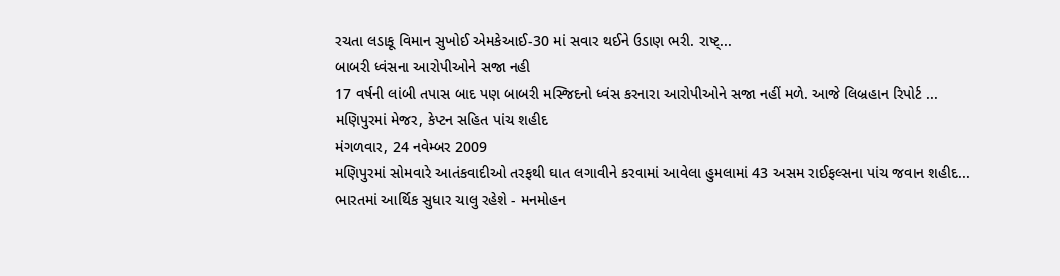રચતા લડાકૂ વિમાન સુખોઈ એમકેઆઈ-30 માં સવાર થઈને ઉડાણ ભરી. રાષ્ટ્...
બાબરી ધ્વંસના આરોપીઓને સજા નહી
17 વર્ષની લાંબી તપાસ બાદ પણ બાબરી મસ્જિદનો ધ્વંસ કરનારા આરોપીઓને સજા નહીં મળે. આજે લિબ્રહાન રિપોર્ટ ...
મણિપુરમાં મેજર, કેપ્ટન સહિત પાંચ શહીદ
મંગળવાર, 24 નવેમ્બર 2009
મણિપુરમાં સોમવારે આતંકવાદીઓ તરફથી ઘાત લગાવીને કરવામાં આવેલા હુમલામાં 43 અસમ રાઈફલ્સના પાંચ જવાન શહીદ...
ભારતમાં આર્થિક સુધાર ચાલુ રહેશે - મનમોહન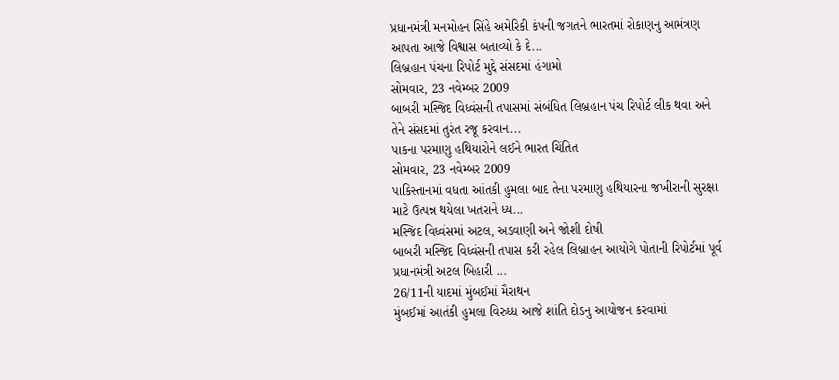પ્રધાનમંત્રી મનમોહન સિંહે અમેરિકી કંપની જગતને ભારતમાં રોકાણનુ આમંત્રણ આપતા આજે વિશ્વાસ બતાવ્યો કે દે...
લિબ્રહાન પંચના રિપોર્ટ મુદ્દે સંસદમાં હંગામો
સોમવાર, 23 નવેમ્બર 2009
બાબરી મસ્જિદ વિધ્વંસની તપાસમાં સંબંધિત લિબ્રહાન પંચ રિપોર્ટ લીક થવા અને તેને સંસદમાં તુરંત રજૂ કરવાન...
પાકના પરમાણુ હથિયારોને લઈને ભારત ચિંતિત
સોમવાર, 23 નવેમ્બર 2009
પાકિસ્તાનમાં વધતા આંતકી હુમલા બાદ તેના પરમાણુ હથિયારના જખીરાની સુરક્ષા માટે ઉત્પન્ન થયેલા ખતરાને ધ્ય...
મસ્જિદ વિધ્વંસમાં અટલ, અડવાણી અને જોશી દોષી
બાબરી મસ્જિદ વિધ્વંસની તપાસ કરી રહેલ લિબ્રાહન આયોગે પોતાની રિપોર્ટમાં પૂર્વ પ્રધાનમંત્રી અટલ બિહારી ...
26/11ની યાદમાં મુંબઈમાં મૈરાથન
મુંબઈમાં આતંકી હુમલા વિરુધ્ધ આજે શાંતિ દોડનુ આયોજન કરવામાં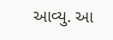આવ્યુ. આ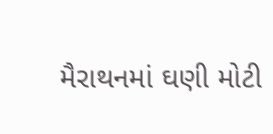મૈરાથનમાં ઘણી મોટી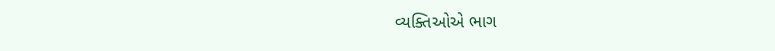વ્યક્તિઓએ ભાગ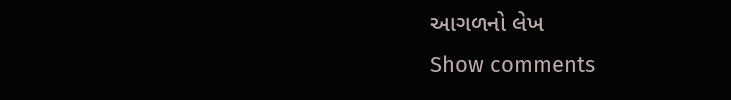આગળનો લેખ
Show comments